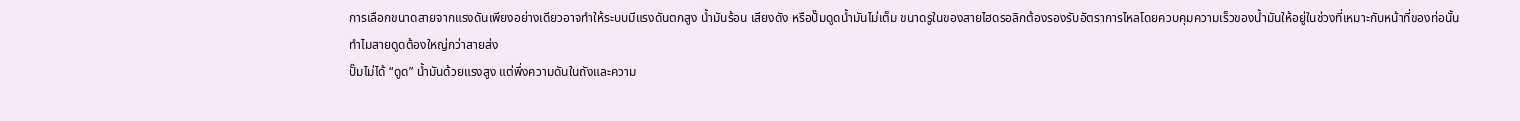การเลือกขนาดสายจากแรงดันเพียงอย่างเดียวอาจทำให้ระบบมีแรงดันตกสูง น้ำมันร้อน เสียงดัง หรือปั๊มดูดน้ำมันไม่เต็ม ขนาดรูในของสายไฮดรอลิกต้องรองรับอัตราการไหลโดยควบคุมความเร็วของน้ำมันให้อยู่ในช่วงที่เหมาะกับหน้าที่ของท่อนั้น
ทำไมสายดูดต้องใหญ่กว่าสายส่ง
ปั๊มไม่ได้ “ดูด” น้ำมันด้วยแรงสูง แต่พึ่งความดันในถังและความ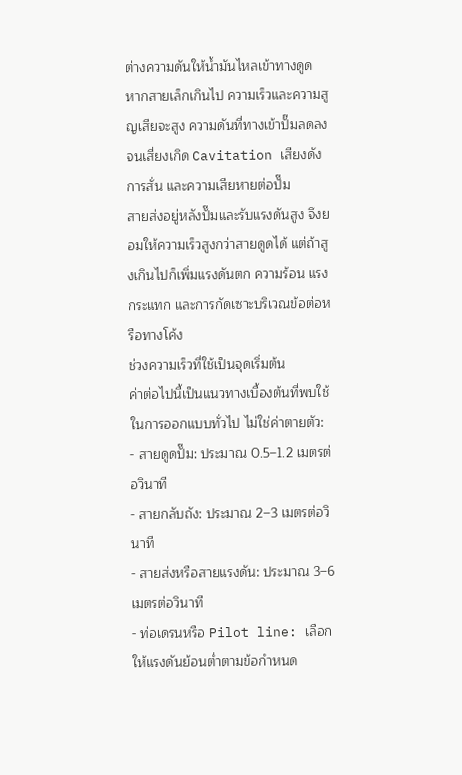ต่างความดันให้น้ำมันไหลเข้าทางดูด หากสายเล็กเกินไป ความเร็วและความสูญเสียจะสูง ความดันที่ทางเข้าปั๊มลดลงจนเสี่ยงเกิด Cavitation เสียงดัง การสั่น และความเสียหายต่อปั๊ม
สายส่งอยู่หลังปั๊มและรับแรงดันสูง จึงยอมให้ความเร็วสูงกว่าสายดูดได้ แต่ถ้าสูงเกินไปก็เพิ่มแรงดันตก ความร้อน แรงกระแทก และการกัดเซาะบริเวณข้อต่อหรือทางโค้ง
ช่วงความเร็วที่ใช้เป็นจุดเริ่มต้น
ค่าต่อไปนี้เป็นแนวทางเบื้องต้นที่พบใช้ในการออกแบบทั่วไป ไม่ใช่ค่าตายตัว:
- สายดูดปั๊ม: ประมาณ 0.5–1.2 เมตรต่อวินาที
- สายกลับถัง: ประมาณ 2–3 เมตรต่อวินาที
- สายส่งหรือสายแรงดัน: ประมาณ 3–6 เมตรต่อวินาที
- ท่อเดรนหรือ Pilot line: เลือกให้แรงดันย้อนต่ำตามข้อกำหนด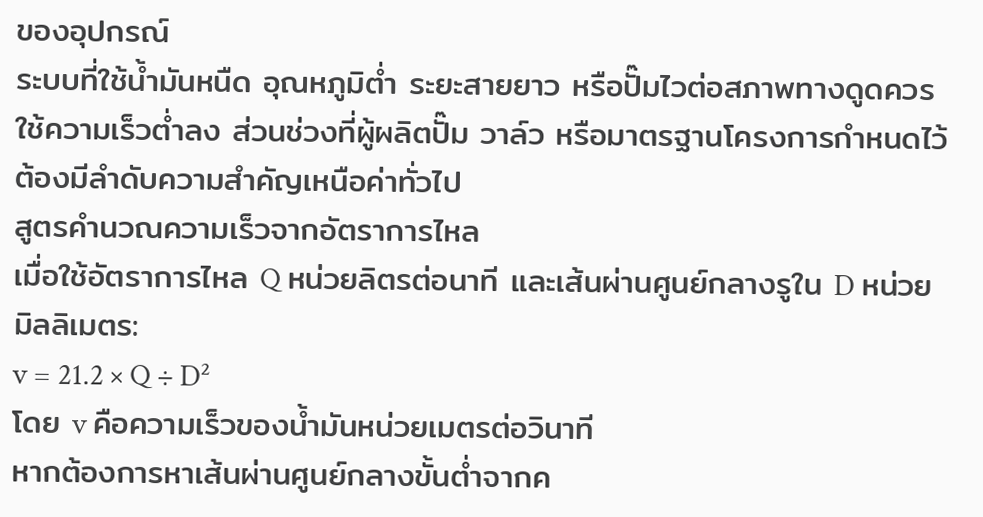ของอุปกรณ์
ระบบที่ใช้น้ำมันหนืด อุณหภูมิต่ำ ระยะสายยาว หรือปั๊มไวต่อสภาพทางดูดควรใช้ความเร็วต่ำลง ส่วนช่วงที่ผู้ผลิตปั๊ม วาล์ว หรือมาตรฐานโครงการกำหนดไว้ต้องมีลำดับความสำคัญเหนือค่าทั่วไป
สูตรคำนวณความเร็วจากอัตราการไหล
เมื่อใช้อัตราการไหล Q หน่วยลิตรต่อนาที และเส้นผ่านศูนย์กลางรูใน D หน่วยมิลลิเมตร:
v = 21.2 × Q ÷ D²
โดย v คือความเร็วของน้ำมันหน่วยเมตรต่อวินาที
หากต้องการหาเส้นผ่านศูนย์กลางขั้นต่ำจากค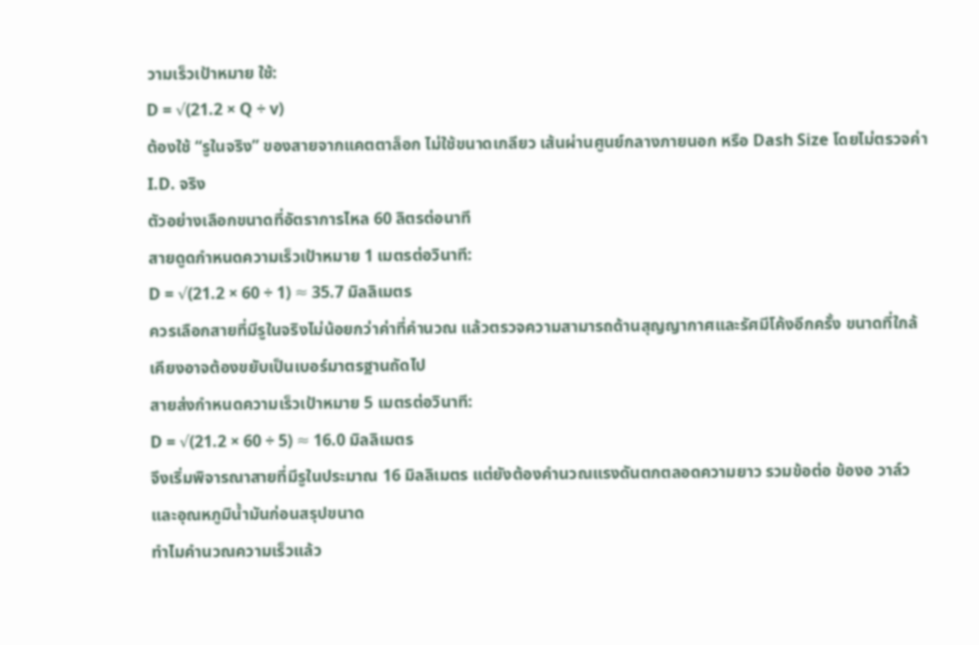วามเร็วเป้าหมาย ใช้:
D = √(21.2 × Q ÷ v)
ต้องใช้ “รูในจริง” ของสายจากแคตตาล็อก ไม่ใช้ขนาดเกลียว เส้นผ่านศูนย์กลางภายนอก หรือ Dash Size โดยไม่ตรวจค่า I.D. จริง
ตัวอย่างเลือกขนาดที่อัตราการไหล 60 ลิตรต่อนาที
สายดูดกำหนดความเร็วเป้าหมาย 1 เมตรต่อวินาที:
D = √(21.2 × 60 ÷ 1) ≈ 35.7 มิลลิเมตร
ควรเลือกสายที่มีรูในจริงไม่น้อยกว่าค่าที่คำนวณ แล้วตรวจความสามารถด้านสุญญากาศและรัศมีโค้งอีกครั้ง ขนาดที่ใกล้เคียงอาจต้องขยับเป็นเบอร์มาตรฐานถัดไป
สายส่งกำหนดความเร็วเป้าหมาย 5 เมตรต่อวินาที:
D = √(21.2 × 60 ÷ 5) ≈ 16.0 มิลลิเมตร
จึงเริ่มพิจารณาสายที่มีรูในประมาณ 16 มิลลิเมตร แต่ยังต้องคำนวณแรงดันตกตลอดความยาว รวมข้อต่อ ข้องอ วาล์ว และอุณหภูมิน้ำมันก่อนสรุปขนาด
ทำไมคำนวณความเร็วแล้ว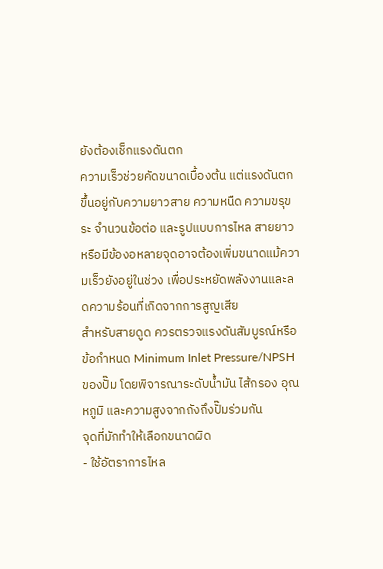ยังต้องเช็กแรงดันตก
ความเร็วช่วยคัดขนาดเบื้องต้น แต่แรงดันตกขึ้นอยู่กับความยาวสาย ความหนืด ความขรุขระ จำนวนข้อต่อ และรูปแบบการไหล สายยาวหรือมีข้องอหลายจุดอาจต้องเพิ่มขนาดแม้ความเร็วยังอยู่ในช่วง เพื่อประหยัดพลังงานและลดความร้อนที่เกิดจากการสูญเสีย
สำหรับสายดูด ควรตรวจแรงดันสัมบูรณ์หรือข้อกำหนด Minimum Inlet Pressure/NPSH ของปั๊ม โดยพิจารณาระดับน้ำมัน ไส้กรอง อุณหภูมิ และความสูงจากถังถึงปั๊มร่วมกัน
จุดที่มักทำให้เลือกขนาดผิด
- ใช้อัตราการไหล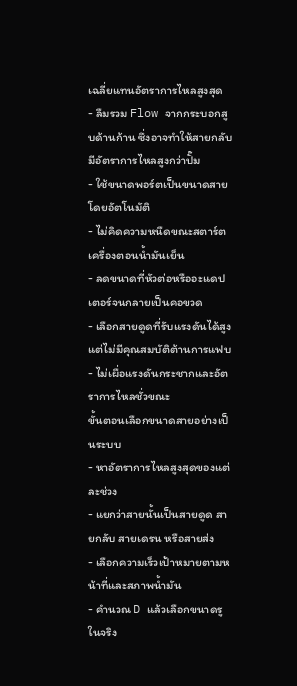เฉลี่ยแทนอัตราการไหลสูงสุด
- ลืมรวม Flow จากกระบอกสูบด้านก้าน ซึ่งอาจทำให้สายกลับมีอัตราการไหลสูงกว่าปั๊ม
- ใช้ขนาดพอร์ตเป็นขนาดสายโดยอัตโนมัติ
- ไม่คิดความหนืดขณะสตาร์ตเครื่องตอนน้ำมันเย็น
- ลดขนาดที่หัวต่อหรืออะแดปเตอร์จนกลายเป็นคอขวด
- เลือกสายดูดที่รับแรงดันได้สูง แต่ไม่มีคุณสมบัติต้านการแฟบ
- ไม่เผื่อแรงดันกระชากและอัตราการไหลชั่วขณะ
ขั้นตอนเลือกขนาดสายอย่างเป็นระบบ
- หาอัตราการไหลสูงสุดของแต่ละช่วง
- แยกว่าสายนั้นเป็นสายดูด สายกลับ สายเดรน หรือสายส่ง
- เลือกความเร็วเป้าหมายตามหน้าที่และสภาพน้ำมัน
- คำนวณ D แล้วเลือกขนาดรูในจริง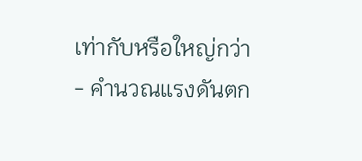เท่ากับหรือใหญ่กว่า
- คำนวณแรงดันตก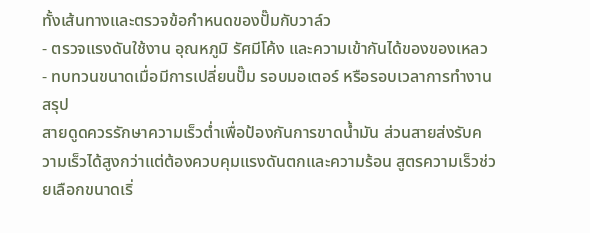ทั้งเส้นทางและตรวจข้อกำหนดของปั๊มกับวาล์ว
- ตรวจแรงดันใช้งาน อุณหภูมิ รัศมีโค้ง และความเข้ากันได้ของของเหลว
- ทบทวนขนาดเมื่อมีการเปลี่ยนปั๊ม รอบมอเตอร์ หรือรอบเวลาการทำงาน
สรุป
สายดูดควรรักษาความเร็วต่ำเพื่อป้องกันการขาดน้ำมัน ส่วนสายส่งรับความเร็วได้สูงกว่าแต่ต้องควบคุมแรงดันตกและความร้อน สูตรความเร็วช่วยเลือกขนาดเริ่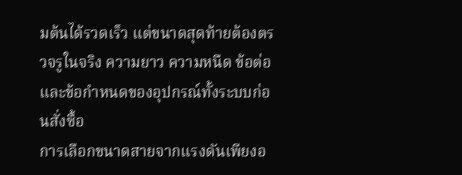มต้นได้รวดเร็ว แต่ขนาดสุดท้ายต้องตรวจรูในจริง ความยาว ความหนืด ข้อต่อ และข้อกำหนดของอุปกรณ์ทั้งระบบก่อนสั่งซื้อ
การเลือกขนาดสายจากแรงดันเพียงอ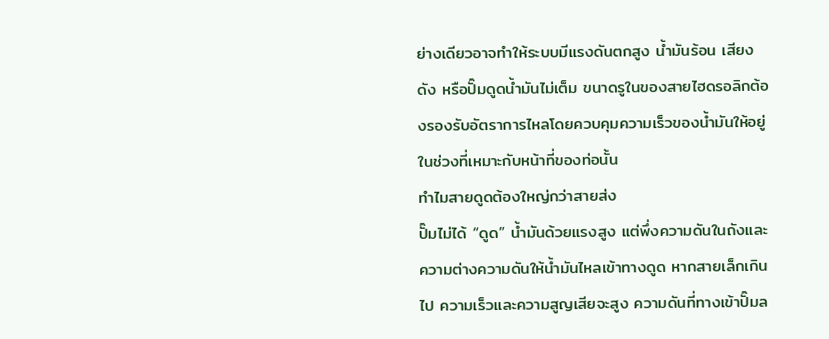ย่างเดียวอาจทำให้ระบบมีแรงดันตกสูง น้ำมันร้อน เสียงดัง หรือปั๊มดูดน้ำมันไม่เต็ม ขนาดรูในของสายไฮดรอลิกต้องรองรับอัตราการไหลโดยควบคุมความเร็วของน้ำมันให้อยู่ในช่วงที่เหมาะกับหน้าที่ของท่อนั้น
ทำไมสายดูดต้องใหญ่กว่าสายส่ง
ปั๊มไม่ได้ “ดูด” น้ำมันด้วยแรงสูง แต่พึ่งความดันในถังและความต่างความดันให้น้ำมันไหลเข้าทางดูด หากสายเล็กเกินไป ความเร็วและความสูญเสียจะสูง ความดันที่ทางเข้าปั๊มล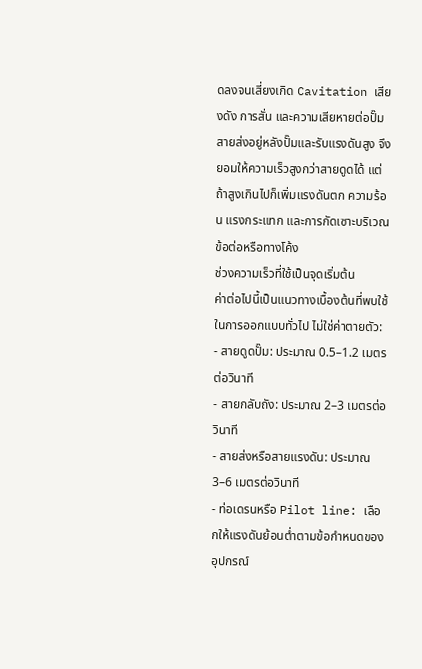ดลงจนเสี่ยงเกิด Cavitation เสียงดัง การสั่น และความเสียหายต่อปั๊ม
สายส่งอยู่หลังปั๊มและรับแรงดันสูง จึงยอมให้ความเร็วสูงกว่าสายดูดได้ แต่ถ้าสูงเกินไปก็เพิ่มแรงดันตก ความร้อน แรงกระแทก และการกัดเซาะบริเวณข้อต่อหรือทางโค้ง
ช่วงความเร็วที่ใช้เป็นจุดเริ่มต้น
ค่าต่อไปนี้เป็นแนวทางเบื้องต้นที่พบใช้ในการออกแบบทั่วไป ไม่ใช่ค่าตายตัว:
- สายดูดปั๊ม: ประมาณ 0.5–1.2 เมตรต่อวินาที
- สายกลับถัง: ประมาณ 2–3 เมตรต่อวินาที
- สายส่งหรือสายแรงดัน: ประมาณ 3–6 เมตรต่อวินาที
- ท่อเดรนหรือ Pilot line: เลือกให้แรงดันย้อนต่ำตามข้อกำหนดของอุปกรณ์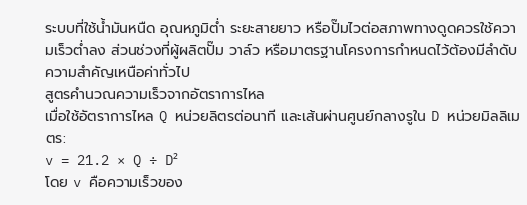ระบบที่ใช้น้ำมันหนืด อุณหภูมิต่ำ ระยะสายยาว หรือปั๊มไวต่อสภาพทางดูดควรใช้ความเร็วต่ำลง ส่วนช่วงที่ผู้ผลิตปั๊ม วาล์ว หรือมาตรฐานโครงการกำหนดไว้ต้องมีลำดับความสำคัญเหนือค่าทั่วไป
สูตรคำนวณความเร็วจากอัตราการไหล
เมื่อใช้อัตราการไหล Q หน่วยลิตรต่อนาที และเส้นผ่านศูนย์กลางรูใน D หน่วยมิลลิเมตร:
v = 21.2 × Q ÷ D²
โดย v คือความเร็วของ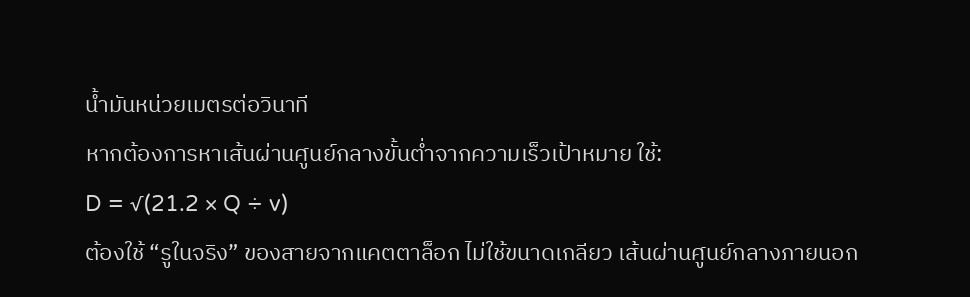น้ำมันหน่วยเมตรต่อวินาที
หากต้องการหาเส้นผ่านศูนย์กลางขั้นต่ำจากความเร็วเป้าหมาย ใช้:
D = √(21.2 × Q ÷ v)
ต้องใช้ “รูในจริง” ของสายจากแคตตาล็อก ไม่ใช้ขนาดเกลียว เส้นผ่านศูนย์กลางภายนอก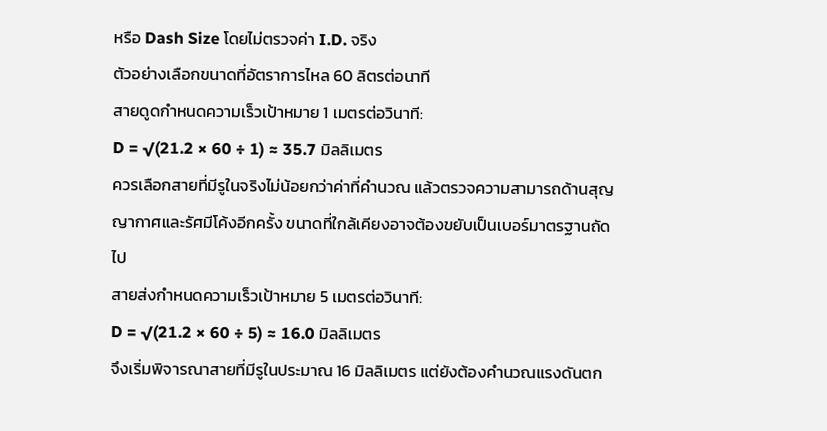หรือ Dash Size โดยไม่ตรวจค่า I.D. จริง
ตัวอย่างเลือกขนาดที่อัตราการไหล 60 ลิตรต่อนาที
สายดูดกำหนดความเร็วเป้าหมาย 1 เมตรต่อวินาที:
D = √(21.2 × 60 ÷ 1) ≈ 35.7 มิลลิเมตร
ควรเลือกสายที่มีรูในจริงไม่น้อยกว่าค่าที่คำนวณ แล้วตรวจความสามารถด้านสุญญากาศและรัศมีโค้งอีกครั้ง ขนาดที่ใกล้เคียงอาจต้องขยับเป็นเบอร์มาตรฐานถัดไป
สายส่งกำหนดความเร็วเป้าหมาย 5 เมตรต่อวินาที:
D = √(21.2 × 60 ÷ 5) ≈ 16.0 มิลลิเมตร
จึงเริ่มพิจารณาสายที่มีรูในประมาณ 16 มิลลิเมตร แต่ยังต้องคำนวณแรงดันตก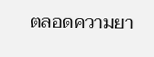ตลอดความยา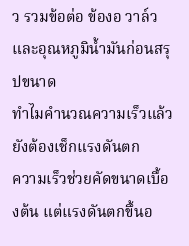ว รวมข้อต่อ ข้องอ วาล์ว และอุณหภูมิน้ำมันก่อนสรุปขนาด
ทำไมคำนวณความเร็วแล้ว ยังต้องเช็กแรงดันตก
ความเร็วช่วยคัดขนาดเบื้องต้น แต่แรงดันตกขึ้นอ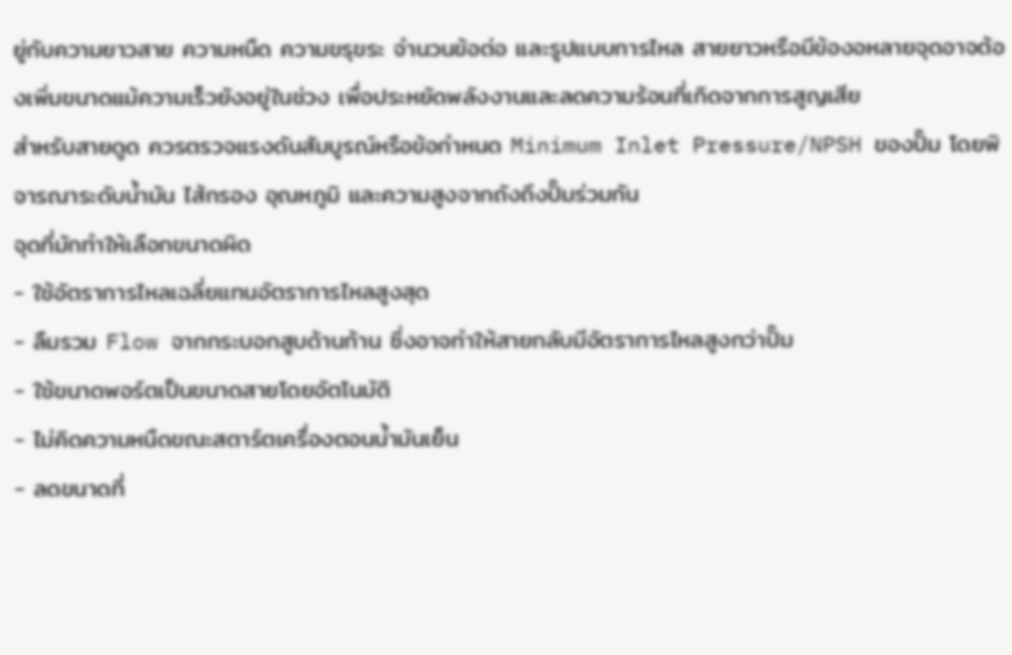ยู่กับความยาวสาย ความหนืด ความขรุขระ จำนวนข้อต่อ และรูปแบบการไหล สายยาวหรือมีข้องอหลายจุดอาจต้องเพิ่มขนาดแม้ความเร็วยังอยู่ในช่วง เพื่อประหยัดพลังงานและลดความร้อนที่เกิดจากการสูญเสีย
สำหรับสายดูด ควรตรวจแรงดันสัมบูรณ์หรือข้อกำหนด Minimum Inlet Pressure/NPSH ของปั๊ม โดยพิจารณาระดับน้ำมัน ไส้กรอง อุณหภูมิ และความสูงจากถังถึงปั๊มร่วมกัน
จุดที่มักทำให้เลือกขนาดผิด
- ใช้อัตราการไหลเฉลี่ยแทนอัตราการไหลสูงสุด
- ลืมรวม Flow จากกระบอกสูบด้านก้าน ซึ่งอาจทำให้สายกลับมีอัตราการไหลสูงกว่าปั๊ม
- ใช้ขนาดพอร์ตเป็นขนาดสายโดยอัตโนมัติ
- ไม่คิดความหนืดขณะสตาร์ตเครื่องตอนน้ำมันเย็น
- ลดขนาดที่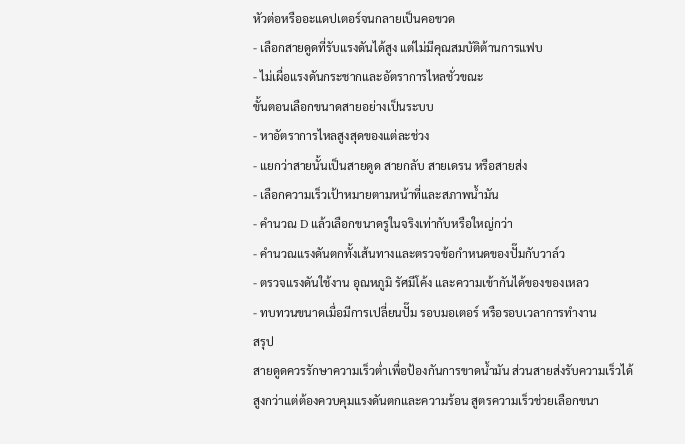หัวต่อหรืออะแดปเตอร์จนกลายเป็นคอขวด
- เลือกสายดูดที่รับแรงดันได้สูง แต่ไม่มีคุณสมบัติต้านการแฟบ
- ไม่เผื่อแรงดันกระชากและอัตราการไหลชั่วขณะ
ขั้นตอนเลือกขนาดสายอย่างเป็นระบบ
- หาอัตราการไหลสูงสุดของแต่ละช่วง
- แยกว่าสายนั้นเป็นสายดูด สายกลับ สายเดรน หรือสายส่ง
- เลือกความเร็วเป้าหมายตามหน้าที่และสภาพน้ำมัน
- คำนวณ D แล้วเลือกขนาดรูในจริงเท่ากับหรือใหญ่กว่า
- คำนวณแรงดันตกทั้งเส้นทางและตรวจข้อกำหนดของปั๊มกับวาล์ว
- ตรวจแรงดันใช้งาน อุณหภูมิ รัศมีโค้ง และความเข้ากันได้ของของเหลว
- ทบทวนขนาดเมื่อมีการเปลี่ยนปั๊ม รอบมอเตอร์ หรือรอบเวลาการทำงาน
สรุป
สายดูดควรรักษาความเร็วต่ำเพื่อป้องกันการขาดน้ำมัน ส่วนสายส่งรับความเร็วได้สูงกว่าแต่ต้องควบคุมแรงดันตกและความร้อน สูตรความเร็วช่วยเลือกขนา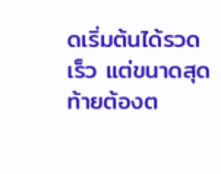ดเริ่มต้นได้รวดเร็ว แต่ขนาดสุดท้ายต้องต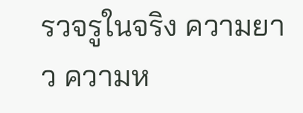รวจรูในจริง ความยาว ความห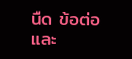นืด ข้อต่อ และ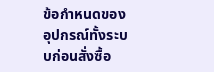ข้อกำหนดของอุปกรณ์ทั้งระบบก่อนสั่งซื้อ